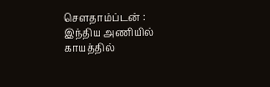சௌதாம்ப்டன் : இந்திய அணியில் காயத்தில்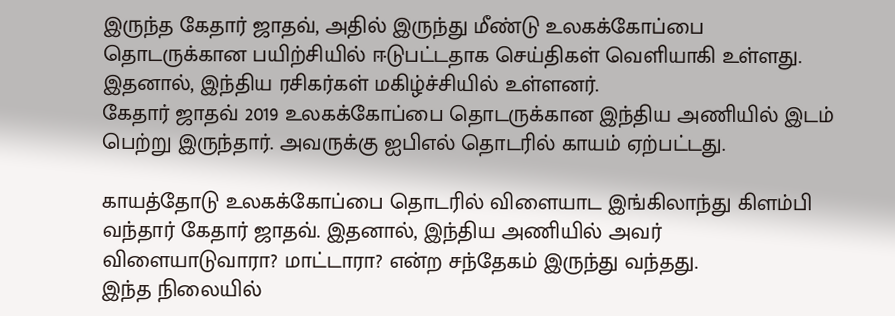இருந்த கேதார் ஜாதவ், அதில் இருந்து மீண்டு உலகக்கோப்பை தொடருக்கான பயிற்சியில் ஈடுபட்டதாக செய்திகள் வெளியாகி உள்ளது. இதனால், இந்திய ரசிகர்கள் மகிழ்ச்சியில் உள்ளனர்.
கேதார் ஜாதவ் 2019 உலகக்கோப்பை தொடருக்கான இந்திய அணியில் இடம் பெற்று இருந்தார். அவருக்கு ஐபிஎல் தொடரில் காயம் ஏற்பட்டது.

காயத்தோடு உலகக்கோப்பை தொடரில் விளையாட இங்கிலாந்து கிளம்பி வந்தார் கேதார் ஜாதவ். இதனால், இந்திய அணியில் அவர் விளையாடுவாரா? மாட்டாரா? என்ற சந்தேகம் இருந்து வந்தது.
இந்த நிலையில்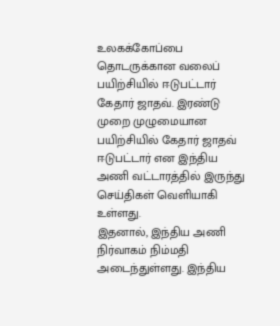உலகக்கோப்பை தொடருக்கான வலைப் பயிற்சியில் ஈடுபட்டார் கேதார் ஜாதவ். இரண்டு முறை முழுமையான பயிற்சியில் கேதார் ஜாதவ் ஈடுபட்டார் என இந்திய அணி வட்டாரத்தில் இருந்து செய்திகள் வெளியாகி உள்ளது.
இதனால், இந்திய அணி நிர்வாகம் நிம்மதி அடைந்துள்ளது. இந்திய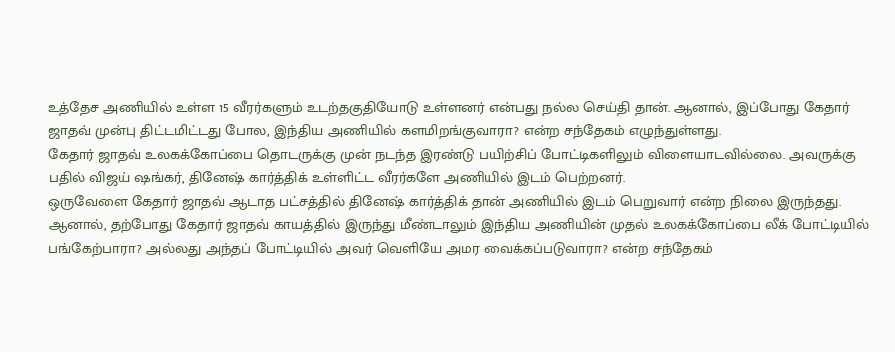உத்தேச அணியில் உள்ள 15 வீரர்களும் உடற்தகுதியோடு உள்ளனர் என்பது நல்ல செய்தி தான். ஆனால், இப்போது கேதார் ஜாதவ் முன்பு திட்டமிட்டது போல, இந்திய அணியில் களமிறங்குவாரா? என்ற சந்தேகம் எழுந்துள்ளது.
கேதார் ஜாதவ் உலகக்கோப்பை தொடருக்கு முன் நடந்த இரண்டு பயிற்சிப் போட்டிகளிலும் விளையாடவில்லை. அவருக்கு பதில் விஜய் ஷங்கர், தினேஷ் கார்த்திக் உள்ளிட்ட வீரர்களே அணியில் இடம் பெற்றனர்.
ஒருவேளை கேதார் ஜாதவ் ஆடாத பட்சத்தில் தினேஷ் கார்த்திக் தான் அணியில் இடம் பெறுவார் என்ற நிலை இருந்தது. ஆனால், தற்போது கேதார் ஜாதவ் காயத்தில் இருந்து மீண்டாலும் இந்திய அணியின் முதல் உலகக்கோப்பை லீக் போட்டியில் பங்கேற்பாரா? அல்லது அந்தப் போட்டியில் அவர் வெளியே அமர வைக்கப்படுவாரா? என்ற சந்தேகம்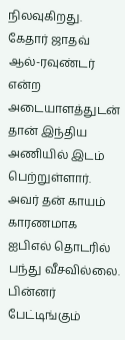நிலவுகிறது.
கேதார் ஜாதவ் ஆல்-ரவுண்டர் என்ற அடையாளத்துடன் தான் இந்திய அணியில் இடம் பெற்றுள்ளார். அவர் தன் காயம் காரணமாக ஐபிஎல் தொடரில் பந்து வீசவில்லை. பின்னர் பேட்டிங்கும்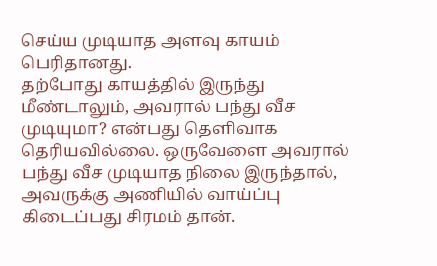செய்ய முடியாத அளவு காயம் பெரிதானது.
தற்போது காயத்தில் இருந்து மீண்டாலும், அவரால் பந்து வீச முடியுமா? என்பது தெளிவாக தெரியவில்லை. ஒருவேளை அவரால் பந்து வீச முடியாத நிலை இருந்தால், அவருக்கு அணியில் வாய்ப்பு கிடைப்பது சிரமம் தான்.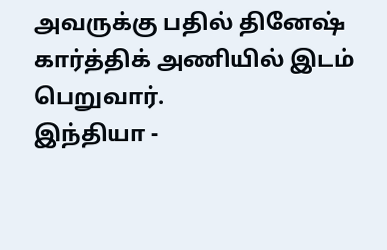அவருக்கு பதில் தினேஷ் கார்த்திக் அணியில் இடம் பெறுவார்.
இந்தியா -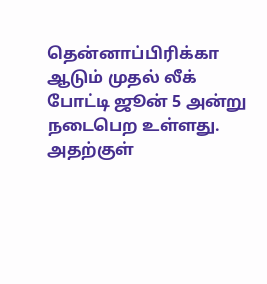தென்னாப்பிரிக்கா ஆடும் முதல் லீக் போட்டி ஜூன் 5 அன்று நடைபெற உள்ளது. அதற்குள்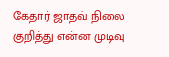கேதார் ஜாதவ் நிலை குறித்து என்ன முடிவு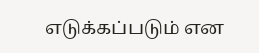எடுக்கப்படும் என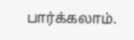பார்க்கலாம்.